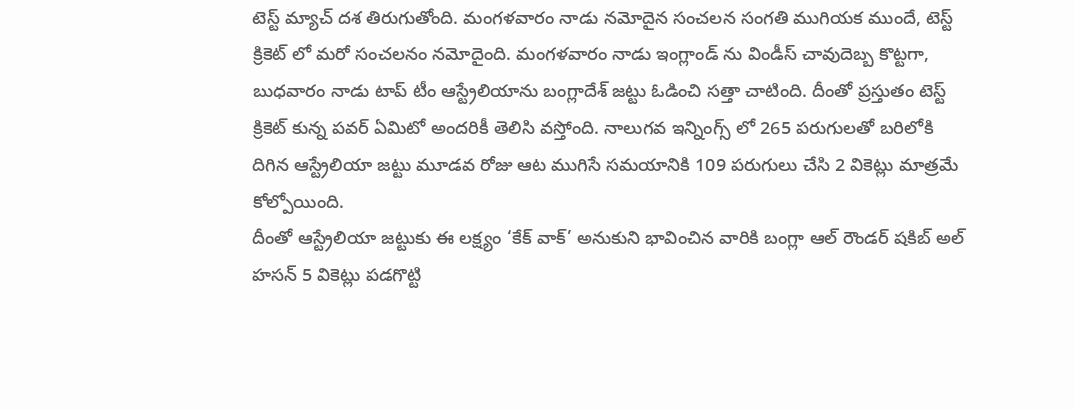టెస్ట్ మ్యాచ్ దశ తిరుగుతోంది. మంగళవారం నాడు నమోదైన సంచలన సంగతి ముగియక ముందే, టెస్ట్ క్రికెట్ లో మరో సంచలనం నమోదైంది. మంగళవారం నాడు ఇంగ్లాండ్ ను విండీస్ చావుదెబ్బ కొట్టగా, బుధవారం నాడు టాప్ టీం ఆస్ట్రేలియాను బంగ్లాదేశ్ జట్టు ఓడించి సత్తా చాటింది. దీంతో ప్రస్తుతం టెస్ట్ క్రికెట్ కున్న పవర్ ఏమిటో అందరికీ తెలిసి వస్తోంది. నాలుగవ ఇన్నింగ్స్ లో 265 పరుగులతో బరిలోకి దిగిన ఆస్ట్రేలియా జట్టు మూడవ రోజు ఆట ముగిసే సమయానికి 109 పరుగులు చేసి 2 వికెట్లు మాత్రమే కోల్పోయింది.
దీంతో ఆస్ట్రేలియా జట్టుకు ఈ లక్ష్యం ‘కేక్ వాక్’ అనుకుని భావించిన వారికి బంగ్లా ఆల్ రౌండర్ షకిబ్ అల్ హసన్ 5 వికెట్లు పడగొట్టి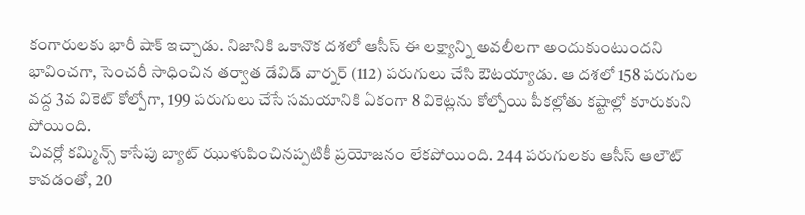కంగారులకు భారీ షాక్ ఇచ్చాడు. నిజానికి ఒకానొక దశలో ఆసీస్ ఈ లక్ష్యాన్ని అవలీలగా అందుకుంటుందని భావించగా, సెంచరీ సాధించిన తర్వాత డేవిడ్ వార్నర్ (112) పరుగులు చేసి ఔటయ్యాడు. ఆ దశలో 158 పరుగుల వద్ద 3వ వికెట్ కోల్పోగా, 199 పరుగులు చేసే సమయానికి ఏకంగా 8 వికెట్లను కోల్పోయి పీకల్లోతు కష్టాల్లో కూరుకుని పోయింది.
చివర్లో కమ్మిన్స్ కాసేపు బ్యాట్ ఝుళుపించినప్పటికీ ప్రయోజనం లేకపోయింది. 244 పరుగులకు ఆసీస్ ఆలౌట్ కావడంతో, 20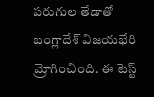పరుగుల తేడాతో బంగ్లాదేశ్ విజయభేరి మ్రోగించింది. ఈ టెస్ట్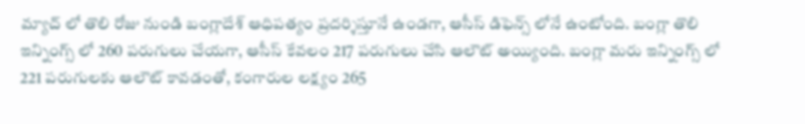మ్యాచ్ లో తొలి రోజు నుండి బంగ్లాదేశ్ ఆధిపత్యం ప్రదర్శిస్తూనే ఉండగా, ఆసీస్ డిఫెన్స్ లోనే ఉంటోంది. బంగ్లా తొలి ఇన్నింగ్స్ లో 260 పరుగులు చేయగా, ఆసీస్ కేవలం 217 పరుగులు చేసి ఆలౌట్ అయ్యింది. బంగ్లా మరు ఇన్నింగ్స్ లో 221 పరుగులకు ఆలౌట్ కావడంతో, కంగారుల లక్ష్యం 265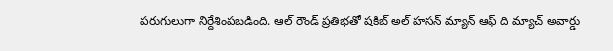పరుగులుగా నిర్దేశింపబడింది. ఆల్ రౌండ్ ప్రతిభతో షకిబ్ అల్ హసన్ మ్యాన్ ఆఫ్ ది మ్యాచ్ అవార్డు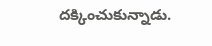దక్కించుకున్నాడు.